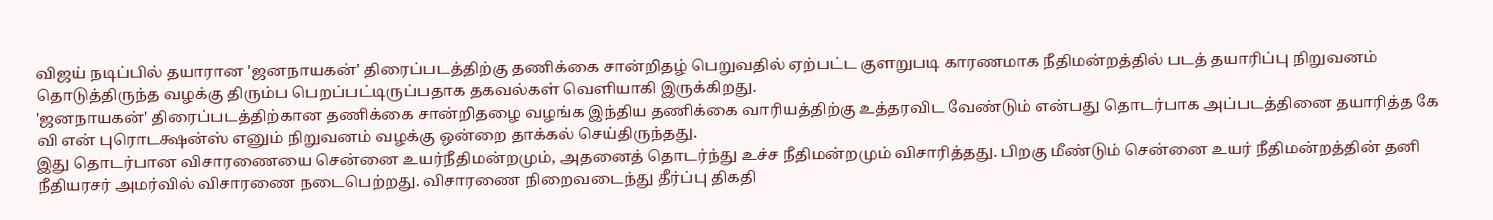விஜய் நடிப்பில் தயாரான 'ஜனநாயகன்' திரைப்படத்திற்கு தணிக்கை சான்றிதழ் பெறுவதில் ஏற்பட்ட குளறுபடி காரணமாக நீதிமன்றத்தில் படத் தயாரிப்பு நிறுவனம் தொடுத்திருந்த வழக்கு திரும்ப பெறப்பட்டிருப்பதாக தகவல்கள் வெளியாகி இருக்கிறது.
'ஜனநாயகன்' திரைப்படத்திற்கான தணிக்கை சான்றிதழை வழங்க இந்திய தணிக்கை வாரியத்திற்கு உத்தரவிட வேண்டும் என்பது தொடர்பாக அப்படத்தினை தயாரித்த கே வி என் புரொடக்ஷன்ஸ் எனும் நிறுவனம் வழக்கு ஒன்றை தாக்கல் செய்திருந்தது.
இது தொடர்பான விசாரணையை சென்னை உயர்நீதிமன்றமும், அதனைத் தொடர்ந்து உச்ச நீதிமன்றமும் விசாரித்தது. பிறகு மீண்டும் சென்னை உயர் நீதிமன்றத்தின் தனி நீதியரசர் அமர்வில் விசாரணை நடைபெற்றது. விசாரணை நிறைவடைந்து தீர்ப்பு திகதி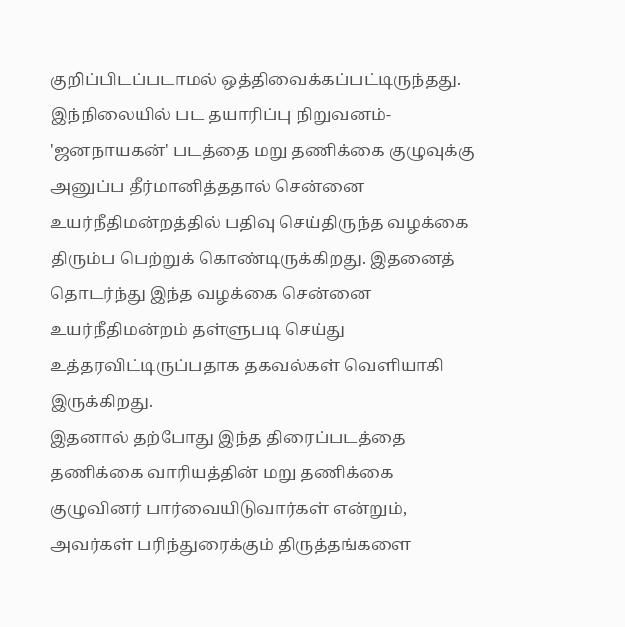குறிப்பிடப்படாமல் ஒத்திவைக்கப்பட்டிருந்தது.
இந்நிலையில் பட தயாரிப்பு நிறுவனம்- 'ஜனநாயகன்' படத்தை மறு தணிக்கை குழுவுக்கு அனுப்ப தீர்மானித்ததால் சென்னை உயர்நீதிமன்றத்தில் பதிவு செய்திருந்த வழக்கை திரும்ப பெற்றுக் கொண்டிருக்கிறது. இதனைத் தொடர்ந்து இந்த வழக்கை சென்னை உயர்நீதிமன்றம் தள்ளுபடி செய்து உத்தரவிட்டிருப்பதாக தகவல்கள் வெளியாகி இருக்கிறது.
இதனால் தற்போது இந்த திரைப்படத்தை தணிக்கை வாரியத்தின் மறு தணிக்கை குழுவினர் பார்வையிடுவார்கள் என்றும், அவர்கள் பரிந்துரைக்கும் திருத்தங்களை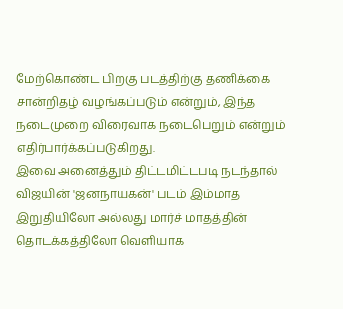மேற்கொண்ட பிறகு படத்திற்கு தணிக்கை சான்றிதழ் வழங்கப்படும் என்றும், இந்த நடைமுறை விரைவாக நடைபெறும் என்றும் எதிர்பார்க்கப்படுகிறது.
இவை அனைத்தும் திட்டமிட்டபடி நடந்தால் விஜயின் 'ஜனநாயகன்' படம் இம்மாத இறுதியிலோ அல்லது மார்ச் மாதத்தின் தொடக்கத்திலோ வெளியாக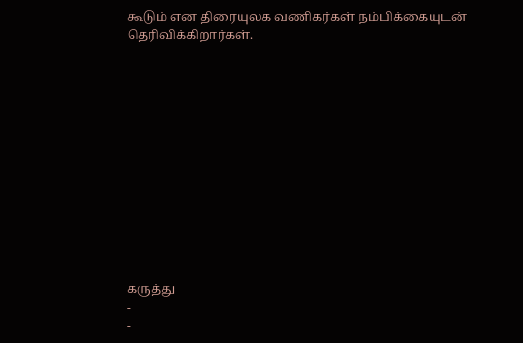கூடும் என திரையுலக வணிகர்கள் நம்பிக்கையுடன் தெரிவிக்கிறார்கள்.













கருத்து
-
-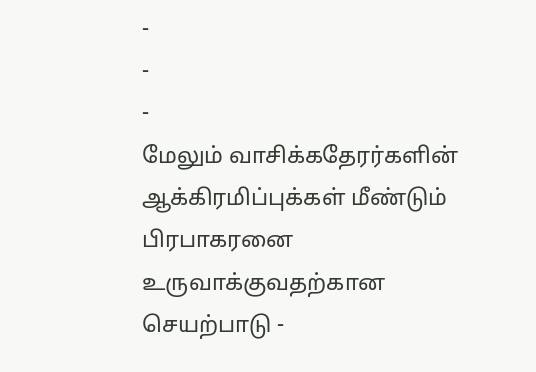-
-
-
மேலும் வாசிக்கதேரர்களின் ஆக்கிரமிப்புக்கள் மீண்டும் பிரபாகரனை உருவாக்குவதற்கான செயற்பாடு -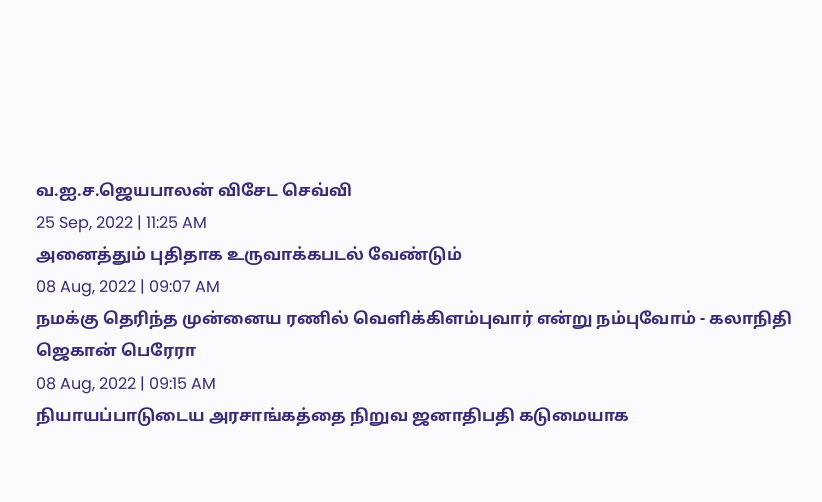வ.ஐ.ச.ஜெயபாலன் விசேட செவ்வி
25 Sep, 2022 | 11:25 AM
அனைத்தும் புதிதாக உருவாக்கபடல் வேண்டும்
08 Aug, 2022 | 09:07 AM
நமக்கு தெரிந்த முன்னைய ரணில் வெளிக்கிளம்புவார் என்று நம்புவோம் - கலாநிதி ஜெகான் பெரேரா
08 Aug, 2022 | 09:15 AM
நியாயப்பாடுடைய அரசாங்கத்தை நிறுவ ஜனாதிபதி கடுமையாக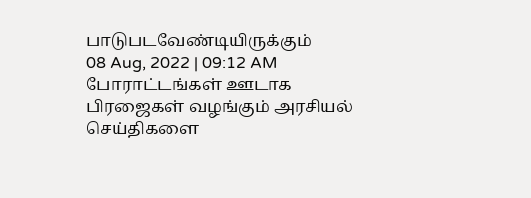பாடுபடவேண்டியிருக்கும்
08 Aug, 2022 | 09:12 AM
போராட்டங்கள் ஊடாக பிரஜைகள் வழங்கும் அரசியல் செய்திகளை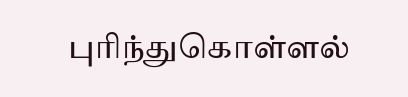புரிந்துகொள்ளல்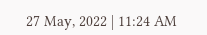27 May, 2022 | 11:24 AM